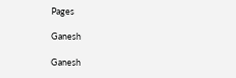Pages

Ganesh

Ganesh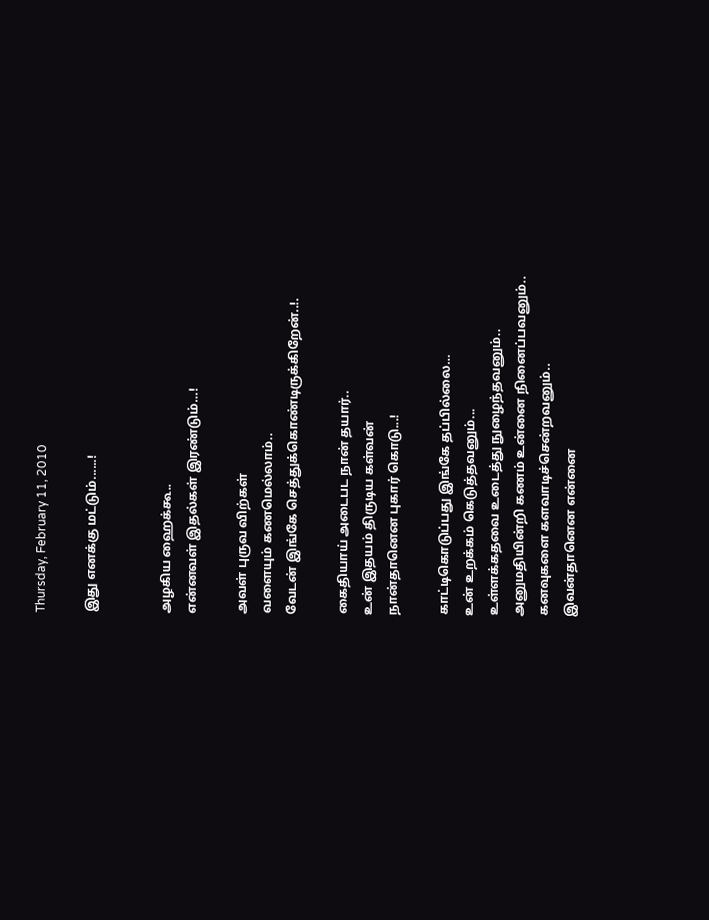Thursday, February 11, 2010

இது எனக்கு மட்டும்......!


அழகிய ஹைக்கூ..
என்னவள் இதல்கள் இரண்டும்…!

அவள் புருவ விற்கள்
வளையும் கணமெல்லாம்..
வேடன் இங்கே செத்துக்கொண்டிருக்கிறேன்..!.

கைதியாய் அடைபட நான் தயார்..
உன் இதயம் திருடிய கள்வன்
நான்தானென புகார் கொடு...!

காட்டிகொடுப்பது இங்கே தப்பில்லை…
உன் உறக்கம் கெடுத்தவனும்...
உள்ளக்கதவை உடைத்து நுழைந்தவனும்..
அனுமதியின்றி கணம் உன்னை நினைப்பவனும்..
கனவுகளை களவாடிச்சென்றவனும்..
இவன்தானென என்னை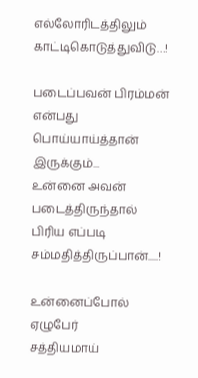எல்லோரிடத்திலும் காட்டிகொடுத்துவிடு…!

படைப்பவன் பிரம்மன் என்பது
பொய்யாய்த்தான் இருக்கும்...
உன்னை அவன் படைத்திருந்தால்
பிரிய எப்படி சம்மதித்திருப்பான்.....!

உன்னைப்போல் ஏழுபேர்
சத்தியமாய்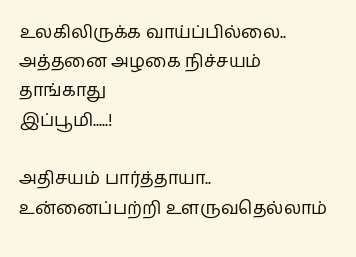உலகிலிருக்க வாய்ப்பில்லை..
அத்தனை அழகை நிச்சயம் தாங்காது
இப்பூமி.....!

அதிசயம் பார்த்தாயா..
உன்னைப்பற்றி உளருவதெல்லாம்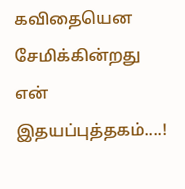கவிதையென சேமிக்கின்றது
என் இதயப்புத்தகம்....!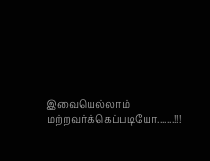இவையெல்லாம் மற்றவர்க்கெப்படியோ.......!!!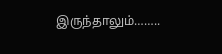இருந்தாலும்……..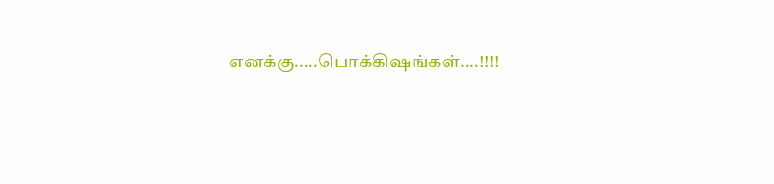எனக்கு.....பொக்கிஷங்கள்....!!!!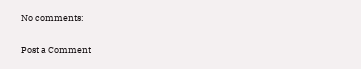No comments:

Post a Comment